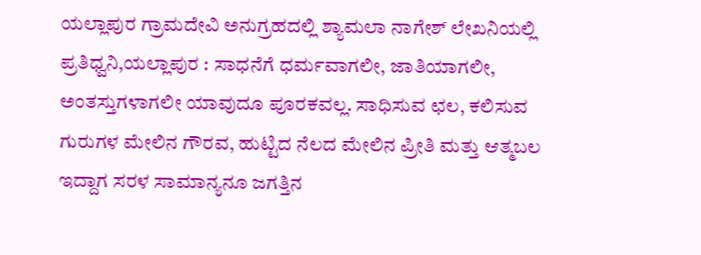ಯಲ್ಲಾಪುರ ಗ್ರಾಮದೇವಿ ಅನುಗ್ರಹದಲ್ಲಿ ಶ್ಯಾಮಲಾ ನಾಗೇಶ್ ಲೇಖನಿಯಲ್ಲಿ
ಪ್ರತಿಧ್ವನಿ,ಯಲ್ಲಾಪುರ : ಸಾಧನೆಗೆ ಧರ್ಮವಾಗಲೀ, ಜಾತಿಯಾಗಲೀ, ಅಂತಸ್ತುಗಳಾಗಲೀ ಯಾವುದೂ ಪೂರಕವಲ್ಲ. ಸಾಧಿಸುವ ಛಲ, ಕಲಿಸುವ ಗುರುಗಳ ಮೇಲಿನ ಗೌರವ, ಹುಟ್ಟಿದ ನೆಲದ ಮೇಲಿನ ಪ್ರೀತಿ ಮತ್ತು ಆತ್ಮಬಲ ಇದ್ದಾಗ ಸರಳ ಸಾಮಾನ್ಯನೂ ಜಗತ್ತಿನ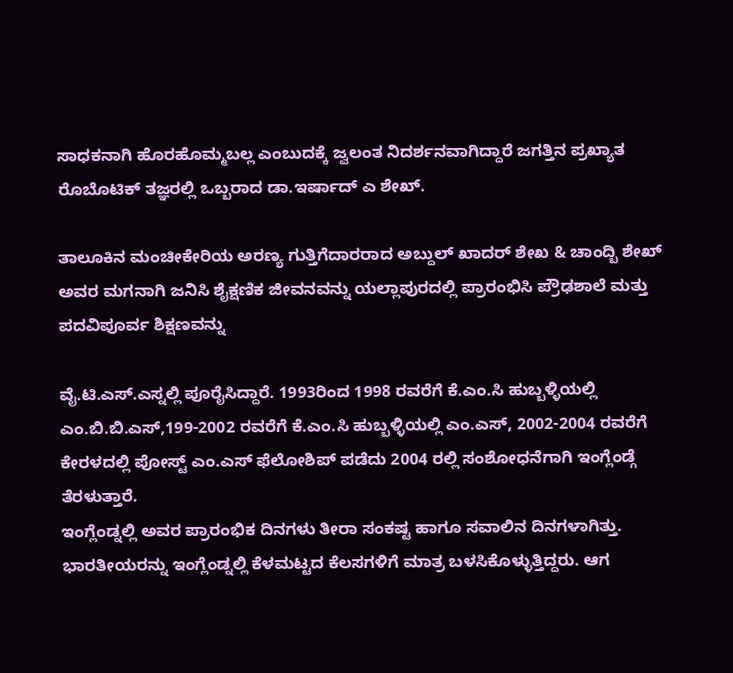ಸಾಧಕನಾಗಿ ಹೊರಹೊಮ್ಮಬಲ್ಲ ಎಂಬುದಕ್ಕೆ ಜ್ವಲಂತ ನಿದರ್ಶನವಾಗಿದ್ದಾರೆ ಜಗತ್ತಿನ ಪ್ರಖ್ಯಾತ ರೊಬೊಟಿಕ್ ತಜ್ಞರಲ್ಲಿ ಒಬ್ಬರಾದ ಡಾ.ಇರ್ಷಾದ್ ಎ ಶೇಖ್.

ತಾಲೂಕಿನ ಮಂಚೀಕೇರಿಯ ಅರಣ್ಯ ಗುತ್ತಿಗೆದಾರರಾದ ಅಬ್ದುಲ್ ಖಾದರ್ ಶೇಖ & ಚಾಂದ್ಬಿ ಶೇಖ್ ಅವರ ಮಗನಾಗಿ ಜನಿಸಿ ಶೈಕ್ಷಣಿಕ ಜೀವನವನ್ನು ಯಲ್ಲಾಪುರದಲ್ಲಿ ಪ್ರಾರಂಭಿಸಿ ಪ್ರೌಢಶಾಲೆ ಮತ್ತು ಪದವಿಪೂರ್ವ ಶಿಕ್ಷಣವನ್ನು

ವೈ.ಟಿ.ಎಸ್.ಎಸ್ನಲ್ಲಿ ಪೂರೈಸಿದ್ದಾರೆ. 1993ರಿಂದ 1998 ರವರೆಗೆ ಕೆ.ಎಂ.ಸಿ ಹುಬ್ಬಳ್ಳಿಯಲ್ಲಿ ಎಂ.ಬಿ.ಬಿ.ಎಸ್,199-2002 ರವರೆಗೆ ಕೆ.ಎಂ.ಸಿ ಹುಬ್ಬಳ್ಳಿಯಲ್ಲಿ ಎಂ.ಎಸ್, 2002-2004 ರವರೆಗೆ ಕೇರಳದಲ್ಲಿ ಪೋಸ್ಟ್ ಎಂ.ಎಸ್ ಫೆಲೋಶಿಪ್ ಪಡೆದು 2004 ರಲ್ಲಿ ಸಂಶೋಧನೆಗಾಗಿ ಇಂಗ್ಲೆಂಡ್ಗೆ ತೆರಳುತ್ತಾರೆ.
ಇಂಗ್ಲೆಂಡ್ನಲ್ಲಿ ಅವರ ಪ್ರಾರಂಭಿಕ ದಿನಗಳು ತೀರಾ ಸಂಕಷ್ಟ ಹಾಗೂ ಸವಾಲಿನ ದಿನಗಳಾಗಿತ್ತು. ಭಾರತೀಯರನ್ನು ಇಂಗ್ಲೆಂಡ್ನಲ್ಲಿ ಕೆಳಮಟ್ಟದ ಕೆಲಸಗಳಿಗೆ ಮಾತ್ರ ಬಳಸಿಕೊಳ್ಳುತ್ತಿದ್ದರು. ಆಗ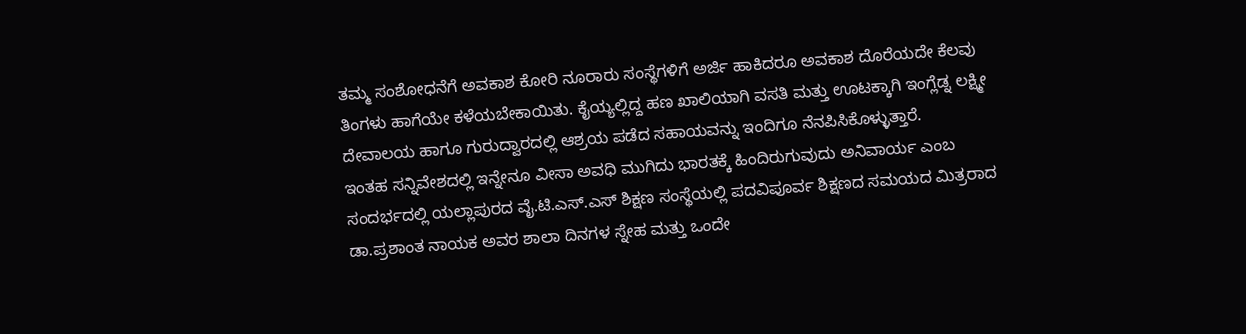ತಮ್ಮ ಸಂಶೋಧನೆಗೆ ಅವಕಾಶ ಕೋರಿ ನೂರಾರು ಸಂಸ್ಥೆಗಳಿಗೆ ಅರ್ಜಿ ಹಾಕಿದರೂ ಅವಕಾಶ ದೊರೆಯದೇ ಕೆಲವು ತಿಂಗಳು ಹಾಗೆಯೇ ಕಳೆಯಬೇಕಾಯಿತು. ಕೈಯ್ಯಲ್ಲಿದ್ದ ಹಣ ಖಾಲಿಯಾಗಿ ವಸತಿ ಮತ್ತು ಊಟಕ್ಕಾಗಿ ಇಂಗ್ಲೆಡ್ನ ಲಕ್ಷ್ಮೀ ದೇವಾಲಯ ಹಾಗೂ ಗುರುದ್ವಾರದಲ್ಲಿ ಆಶ್ರಯ ಪಡೆದ ಸಹಾಯವನ್ನು ಇಂದಿಗೂ ನೆನಪಿಸಿಕೊಳ್ಳುತ್ತಾರೆ.
ಇಂತಹ ಸನ್ನಿವೇಶದಲ್ಲಿ ಇನ್ನೇನೂ ವೀಸಾ ಅವಧಿ ಮುಗಿದು ಭಾರತಕ್ಕೆ ಹಿಂದಿರುಗುವುದು ಅನಿವಾರ್ಯ ಎಂಬ ಸಂದರ್ಭದಲ್ಲಿ ಯಲ್ಲಾಪುರದ ವೈ.ಟಿ.ಎಸ್.ಎಸ್ ಶಿಕ್ಷಣ ಸಂಸ್ಥೆಯಲ್ಲಿ ಪದವಿಪೂರ್ವ ಶಿಕ್ಷಣದ ಸಮಯದ ಮಿತ್ರರಾದ ಡಾ.ಪ್ರಶಾಂತ ನಾಯಕ ಅವರ ಶಾಲಾ ದಿನಗಳ ಸ್ನೇಹ ಮತ್ತು ಒಂದೇ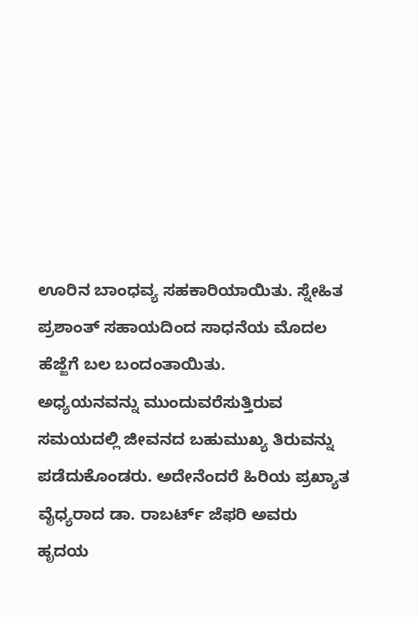ಊರಿನ ಬಾಂಧವ್ಯ ಸಹಕಾರಿಯಾಯಿತು. ಸ್ನೇಹಿತ ಪ್ರಶಾಂತ್ ಸಹಾಯದಿಂದ ಸಾಧನೆಯ ಮೊದಲ ಹೆಜ್ಜೆಗೆ ಬಲ ಬಂದಂತಾಯಿತು.
ಅಧ್ಯಯನವನ್ನು ಮುಂದುವರೆಸುತ್ತಿರುವ ಸಮಯದಲ್ಲಿ ಜೀವನದ ಬಹುಮುಖ್ಯ ತಿರುವನ್ನು ಪಡೆದುಕೊಂಡರು. ಅದೇನೆಂದರೆ ಹಿರಿಯ ಪ್ರಖ್ಯಾತ ವೈಧ್ಯರಾದ ಡಾ. ರಾಬರ್ಟ್ ಜೆಫರಿ ಅವರು ಹೃದಯ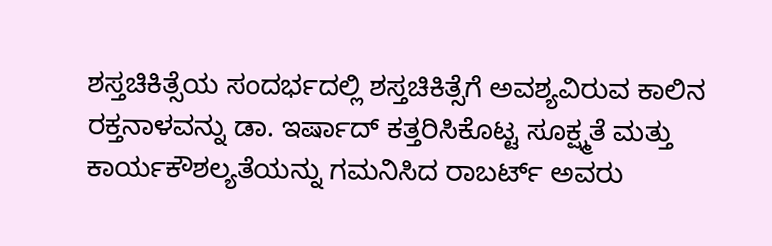ಶಸ್ತಚಿಕಿತ್ಸೆಯ ಸಂದರ್ಭದಲ್ಲಿ ಶಸ್ತಚಿಕಿತ್ಸೆಗೆ ಅವಶ್ಯವಿರುವ ಕಾಲಿನ ರಕ್ತನಾಳವನ್ನು ಡಾ. ಇರ್ಷಾದ್ ಕತ್ತರಿಸಿಕೊಟ್ಟ ಸೂಕ್ಷ್ಮತೆ ಮತ್ತು ಕಾರ್ಯಕೌಶಲ್ಯತೆಯನ್ನು ಗಮನಿಸಿದ ರಾಬರ್ಟ್ ಅವರು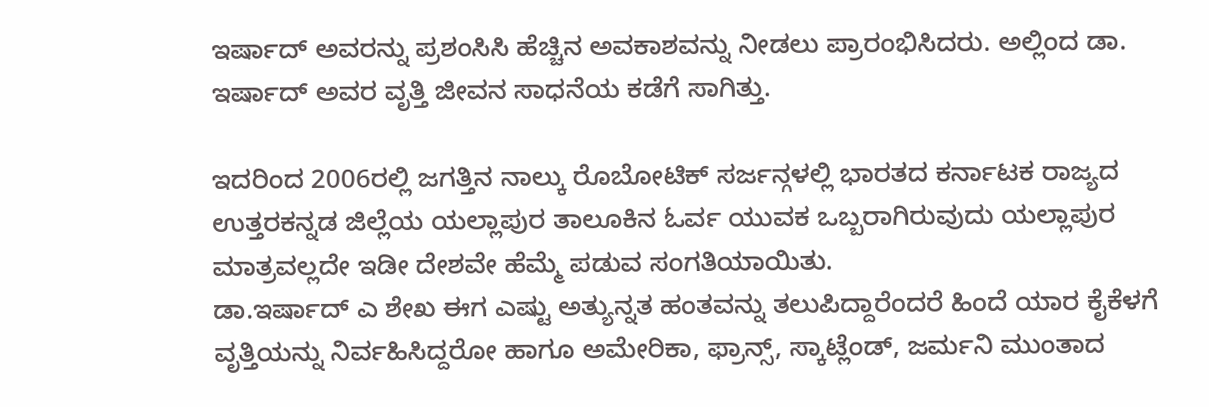ಇರ್ಷಾದ್ ಅವರನ್ನು ಪ್ರಶಂಸಿಸಿ ಹೆಚ್ಚಿನ ಅವಕಾಶವನ್ನು ನೀಡಲು ಪ್ರಾರಂಭಿಸಿದರು. ಅಲ್ಲಿಂದ ಡಾ. ಇರ್ಷಾದ್ ಅವರ ವೃತ್ತಿ ಜೀವನ ಸಾಧನೆಯ ಕಡೆಗೆ ಸಾಗಿತ್ತು.

ಇದರಿಂದ 2006ರಲ್ಲಿ ಜಗತ್ತಿನ ನಾಲ್ಕು ರೊಬೋಟಿಕ್ ಸರ್ಜನ್ಗಳಲ್ಲಿ ಭಾರತದ ಕರ್ನಾಟಕ ರಾಜ್ಯದ ಉತ್ತರಕನ್ನಡ ಜಿಲ್ಲೆಯ ಯಲ್ಲಾಪುರ ತಾಲೂಕಿನ ಓರ್ವ ಯುವಕ ಒಬ್ಬರಾಗಿರುವುದು ಯಲ್ಲಾಪುರ ಮಾತ್ರವಲ್ಲದೇ ಇಡೀ ದೇಶವೇ ಹೆಮ್ಮೆ ಪಡುವ ಸಂಗತಿಯಾಯಿತು.
ಡಾ.ಇರ್ಷಾದ್ ಎ ಶೇಖ ಈಗ ಎಷ್ಟು ಅತ್ಯುನ್ನತ ಹಂತವನ್ನು ತಲುಪಿದ್ದಾರೆಂದರೆ ಹಿಂದೆ ಯಾರ ಕೈಕೆಳಗೆ ವೃತ್ತಿಯನ್ನು ನಿರ್ವಹಿಸಿದ್ದರೋ ಹಾಗೂ ಅಮೇರಿಕಾ, ಫ್ರಾನ್ಸ್, ಸ್ಕಾಟ್ಲೆಂಡ್, ಜರ್ಮನಿ ಮುಂತಾದ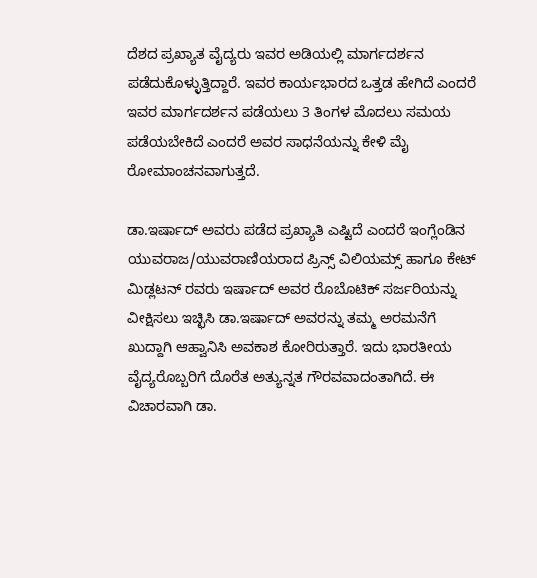ದೆಶದ ಪ್ರಖ್ಯಾತ ವೈದ್ಯರು ಇವರ ಅಡಿಯಲ್ಲಿ ಮಾರ್ಗದರ್ಶನ ಪಡೆದುಕೊಳ್ಳುತ್ತಿದ್ದಾರೆ. ಇವರ ಕಾರ್ಯಭಾರದ ಒತ್ತಡ ಹೇಗಿದೆ ಎಂದರೆ ಇವರ ಮಾರ್ಗದರ್ಶನ ಪಡೆಯಲು 3 ತಿಂಗಳ ಮೊದಲು ಸಮಯ ಪಡೆಯಬೇಕಿದೆ ಎಂದರೆ ಅವರ ಸಾಧನೆಯನ್ನು ಕೇಳಿ ಮೈ ರೋಮಾಂಚನವಾಗುತ್ತದೆ.

ಡಾ.ಇರ್ಷಾದ್ ಅವರು ಪಡೆದ ಪ್ರಖ್ಯಾತಿ ಎಷ್ಟಿದೆ ಎಂದರೆ ಇಂಗ್ಲೆಂಡಿನ ಯುವರಾಜ/ಯುವರಾಣಿಯರಾದ ಪ್ರಿನ್ಸ್ ವಿಲಿಯಮ್ಸ್ ಹಾಗೂ ಕೇಟ್ ಮಿಡ್ಲಟನ್ ರವರು ಇರ್ಷಾದ್ ಅವರ ರೊಬೊಟಿಕ್ ಸರ್ಜರಿಯನ್ನು ವೀಕ್ಷಿಸಲು ಇಚ್ಛಿಸಿ ಡಾ.ಇರ್ಷಾದ್ ಅವರನ್ನು ತಮ್ಮ ಅರಮನೆಗೆ ಖುದ್ದಾಗಿ ಆಹ್ವಾನಿಸಿ ಅವಕಾಶ ಕೋರಿರುತ್ತಾರೆ. ಇದು ಭಾರತೀಯ ವೈದ್ಯರೊಬ್ಬರಿಗೆ ದೊರೆತ ಅತ್ಯುನ್ನತ ಗೌರವವಾದಂತಾಗಿದೆ. ಈ ವಿಚಾರವಾಗಿ ಡಾ.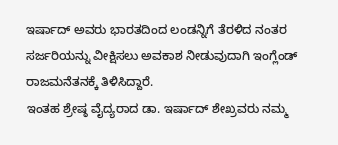ಇರ್ಷಾದ್ ಅವರು ಭಾರತದಿಂದ ಲಂಡನ್ನಿಗೆ ತೆರಳಿದ ನಂತರ ಸರ್ಜರಿಯನ್ನು ವೀಕ್ಷಿಸಲು ಅವಕಾಶ ನೀಡುವುದಾಗಿ ಇಂಗ್ಲೆಂಡ್ ರಾಜಮನೆತನಕ್ಕೆ ತಿಳಿಸಿದ್ದಾರೆ.
ಇಂತಹ ಶ್ರೇಷ್ಠ ವೈದ್ಯರಾದ ಡಾ. ಇರ್ಷಾದ್ ಶೇಖ್ರವರು ನಮ್ಮ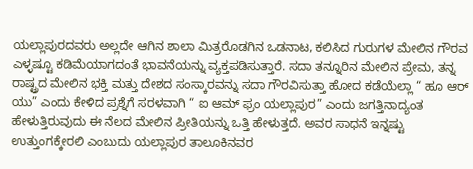ಯಲ್ಲಾಪುರದವರು ಅಲ್ಲದೇ ಆಗಿನ ಶಾಲಾ ಮಿತ್ರರೊಡಗಿನ ಒಡನಾಟ, ಕಲಿಸಿದ ಗುರುಗಳ ಮೇಲಿನ ಗೌರವ ಎಳ್ಳಷ್ಟೂ ಕಡಿಮೆಯಾಗದಂತೆ ಭಾವನೆಯನ್ನು ವ್ಯಕ್ತಪಡಿಸುತ್ತಾರೆ. ಸದಾ ತನ್ನೂರಿನ ಮೇಲಿನ ಪ್ರೇಮ, ತನ್ನ ರಾಷ್ಟ್ರದ ಮೇಲಿನ ಭಕ್ತಿ ಮತ್ತು ದೇಶದ ಸಂಸ್ಕಾರವನ್ನು ಸದಾ ಗೌರವಿಸುತ್ತಾ ಹೋದ ಕಡೆಯೆಲ್ಲಾ “ ಹೂ ಆರ್ ಯು” ಎಂದು ಕೇಳಿದ ಪ್ರಶ್ನೆಗೆ ಸರಳವಾಗಿ “ ಐ ಆಮ್ ಫ್ರಂ ಯಲ್ಲಾಪುರ” ಎಂದು ಜಗತ್ತಿನಾದ್ಯಂತ ಹೇಳುತ್ತಿರುವುದು ಈ ನೆಲದ ಮೇಲಿನ ಪ್ರೀತಿಯನ್ನು ಒತ್ತಿ ಹೇಳುತ್ತದೆ. ಅವರ ಸಾಧನೆ ಇನ್ನಷ್ಟು ಉತ್ತುಂಗಕ್ಕೇರಲಿ ಎಂಬುದು ಯಲ್ಲಾಪುರ ತಾಲೂಕಿನವರ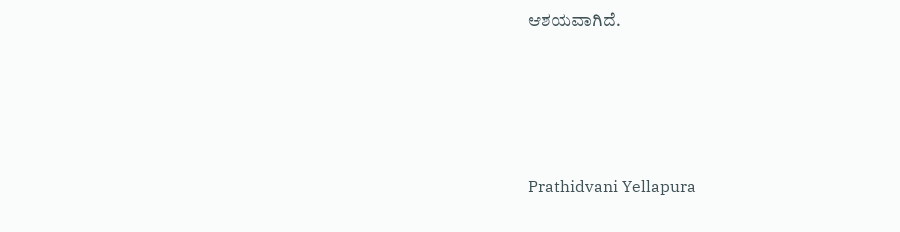ಆಶಯವಾಗಿದೆ.






Prathidvani Yellapura